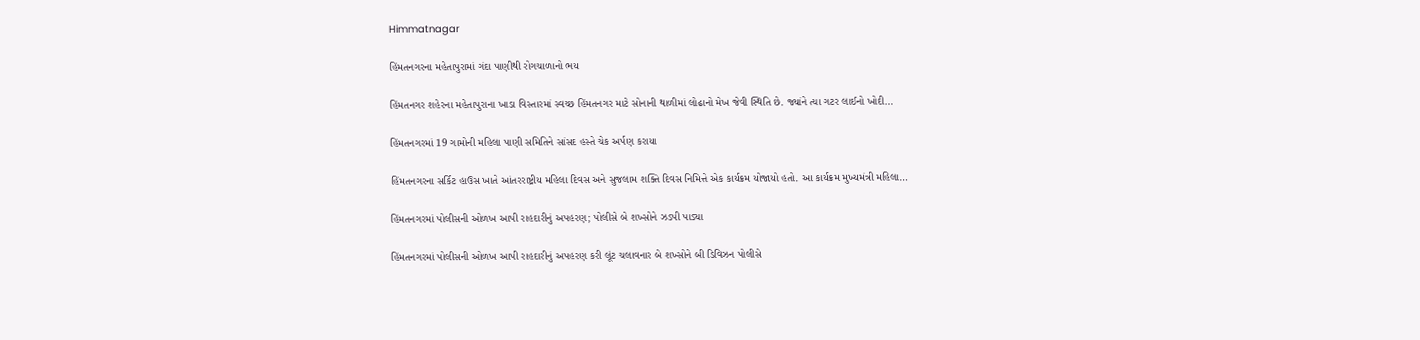Himmatnagar

હિંમતનગરના મહેતાપુરામાં ગંદા પાણીથી રોગચાળાનો ભય

હિંમતનગર શહેરના મહેતાપુરાના ખાડા વિસ્તારમાં સ્વચ્છ હિંમતનગર માટે સોનાની થાળીમાં લોઢાનો મેખ જેવી સ્થિતિ છે. જ્યાંને ત્યા ગટર લાઈનો ખોદી…

હિંમતનગરમાં 19 ગામોની મહિલા પાણી સમિતિને સાંસદ હસ્તે ચેક અર્પણ કરાયા

હિંમતનગરના સર્કિટ હાઉસ ખાતે આંતરરાષ્ટ્રીય મહિલા દિવસ અને સુજલામ શક્તિ દિવસ નિમિત્તે એક કાર્યક્રમ યોજાયો હતો. આ કાર્યક્રમ મુખ્યમંત્રી મહિલા…

હિંમતનગરમાં પોલીસની ઓળખ આપી રાહદારીનું અપહરણ; પોલીસે બે શખ્સોને ઝડપી પાડ્યા

હિંમતનગરમાં પોલીસની ઓળખ આપી રાહદારીનું અપહરણ કરી લૂંટ ચલાવનાર બે શખ્સોને બી ડિવિઝન પોલીસે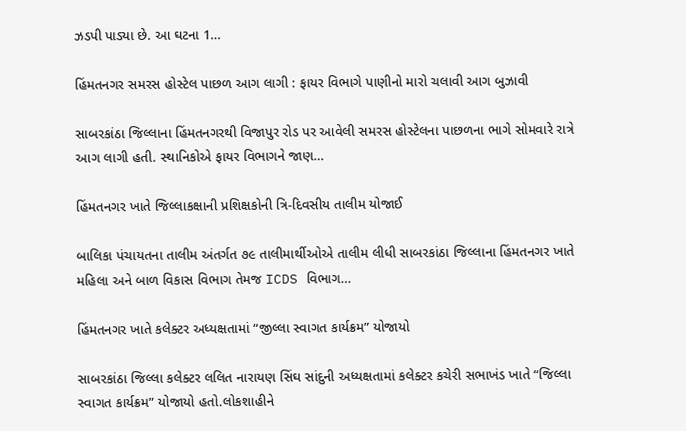ઝડપી પાડ્યા છે. આ ઘટના 1…

હિંમતનગર સમરસ હોસ્ટેલ પાછળ આગ લાગી : ફાયર વિભાગે પાણીનો મારો ચલાવી આગ બુઝાવી

સાબરકાંઠા જિલ્લાના હિંમતનગરથી વિજાપુર રોડ પર આવેલી સમરસ હોસ્ટેલના પાછળના ભાગે સોમવારે રાત્રે આગ લાગી હતી. સ્થાનિકોએ ફાયર વિભાગને જાણ…

હિંમતનગર ખાતે જિલ્લાકક્ષાની પ્રશિક્ષકોની ત્રિ-દિવસીય તાલીમ યોજાઈ

બાલિકા પંચાયતના તાલીમ અંતર્ગત ૭૯ તાલીમાર્થીઓએ તાલીમ લીધી સાબરકાંઠા જિલ્લાના હિંમતનગર ખાતે મહિલા અને બાળ વિકાસ વિભાગ તેમજ ICDS વિભાગ…

હિંમતનગર ખાતે કલેક્ટર અધ્યક્ષતામાં “જીલ્લા સ્વાગત કાર્યક્રમ” યોજાયો

સાબરકાંઠા જિલ્લા કલેક્ટર લલિત નારાયણ સિંઘ સાંદુની અધ્યક્ષતામાં કલેક્ટર કચેરી સભાખંડ ખાતે “જિલ્લા સ્વાગત કાર્યક્રમ” યોજાયો હતો.લોકશાહીને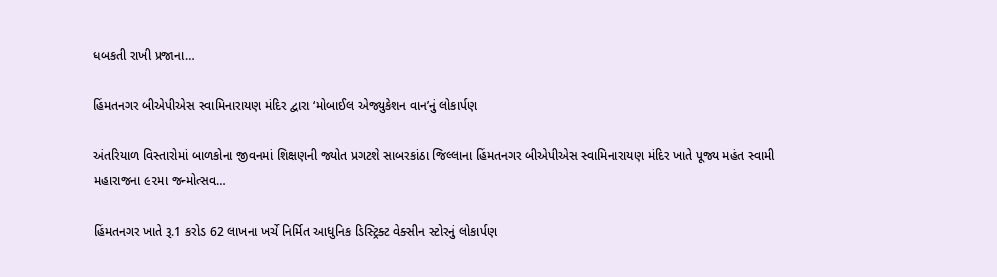ધબકતી રાખી પ્રજાના…

હિંમતનગર બીએપીએસ સ્વામિનારાયણ મંદિર દ્વારા ‘મોબાઈલ એજ્યુકેશન વાન’નું લોકાર્પણ

અંતરિયાળ વિસ્તારોમાં બાળકોના જીવનમાં શિક્ષણની જ્યોત પ્રગટશે સાબરકાંઠા જિલ્લાના હિંમતનગર બીએપીએસ સ્વામિનારાયણ મંદિર ખાતે પૂજ્ય મહંત સ્વામી મહારાજના ૯૨મા જન્મોત્સવ…

હિંમતનગર ખાતે રૂ.1 કરોડ 62 લાખના ખર્ચે નિર્મિત આધુનિક ડિસ્ટ્રિક્ટ વેક્સીન સ્ટોરનું લોકાર્પણ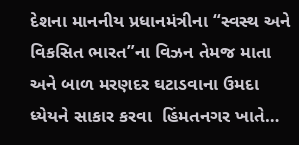દેશના માનનીય પ્રધાનમંત્રીના “સ્વસ્થ અને વિકસિત ભારત”ના વિઝન તેમજ માતા અને બાળ મરણદર ઘટાડવાના ઉમદા ધ્યેયને સાકાર કરવા  હિંમતનગર ખાતે…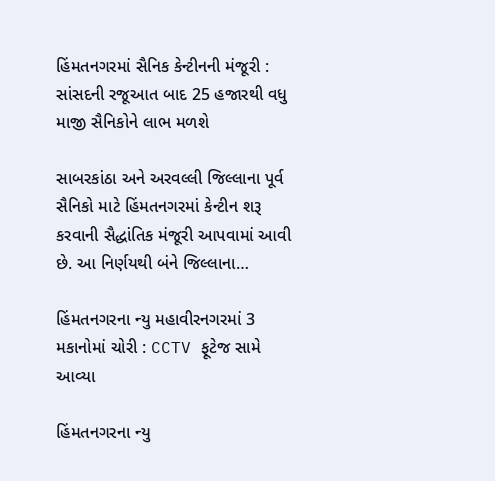હિંમતનગરમાં સૈનિક કેન્ટીનની મંજૂરી : સાંસદની રજૂઆત બાદ 25 હજારથી વધુ માજી સૈનિકોને લાભ મળશે

સાબરકાંઠા અને અરવલ્લી જિલ્લાના પૂર્વ સૈનિકો માટે હિંમતનગરમાં કેન્ટીન શરૂ કરવાની સૈદ્ધાંતિક મંજૂરી આપવામાં આવી છે. આ નિર્ણયથી બંને જિલ્લાના…

હિંમતનગરના ન્યુ મહાવીરનગરમાં 3 મકાનોમાં ચોરી : CCTV ફૂટેજ સામે આવ્યા

હિંમતનગરના ન્યુ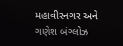મહાવીરનગર અને ગણેશ બંગ્લોઝ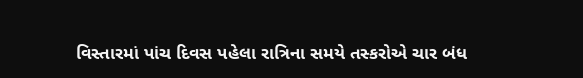વિસ્તારમાં પાંચ દિવસ પહેલા રાત્રિના સમયે તસ્કરોએ ચાર બંધ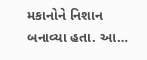મકાનોને નિશાન બનાવ્યા હતા. આ…